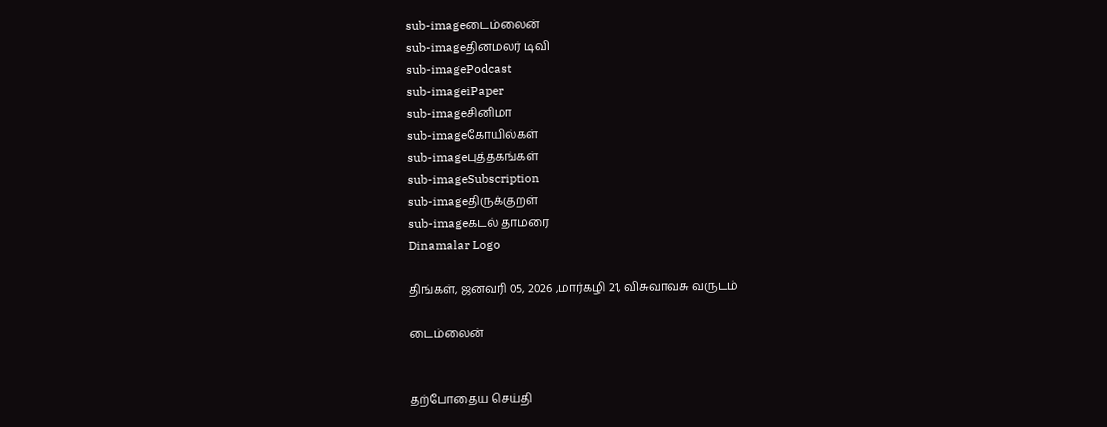sub-imageடைம்லைன்
sub-imageதினமலர் டிவி
sub-imagePodcast
sub-imageiPaper
sub-imageசினிமா
sub-imageகோயில்கள்
sub-imageபுத்தகங்கள்
sub-imageSubscription
sub-imageதிருக்குறள்
sub-imageகடல் தாமரை
Dinamalar Logo

திங்கள், ஜனவரி 05, 2026 ,மார்கழி 21, விசுவாவசு வருடம்

டைம்லைன்


தற்போதைய செய்தி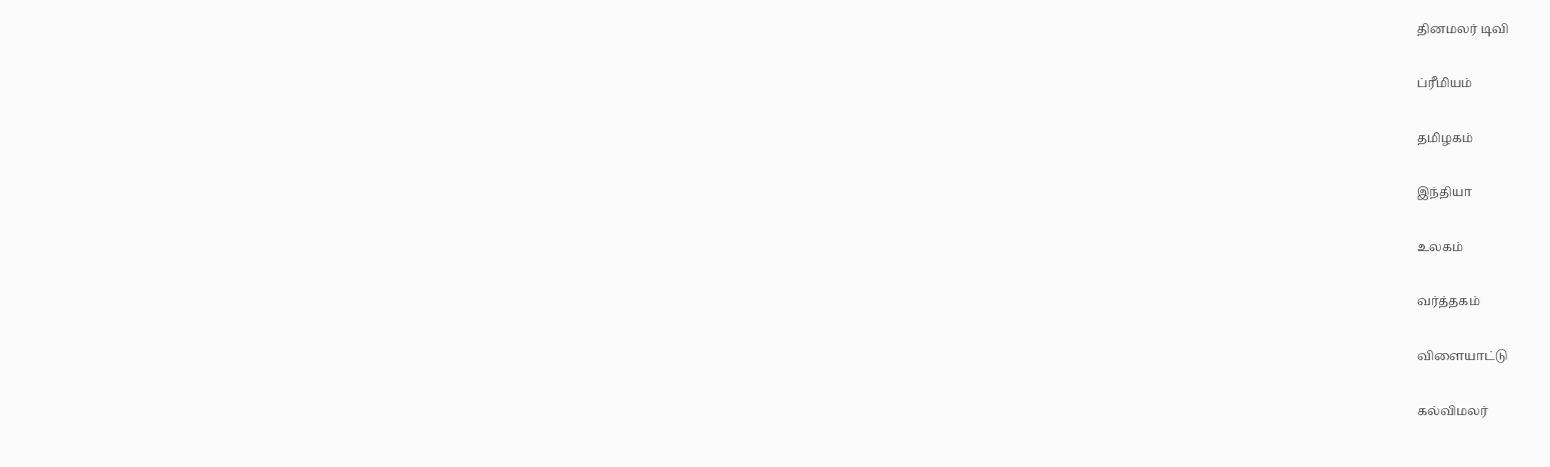தினமலர் டிவி


ப்ரீமியம்


தமிழகம்


இந்தியா


உலகம்


வர்த்தகம்


விளையாட்டு


கல்விமலர்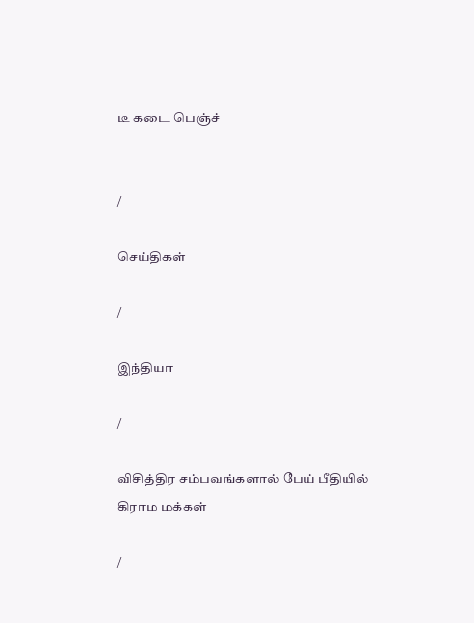டீ கடை பெஞ்ச்


/

செய்திகள்

/

இந்தியா

/

விசித்திர சம்பவங்களால் பேய் பீதியில் கிராம மக்கள்

/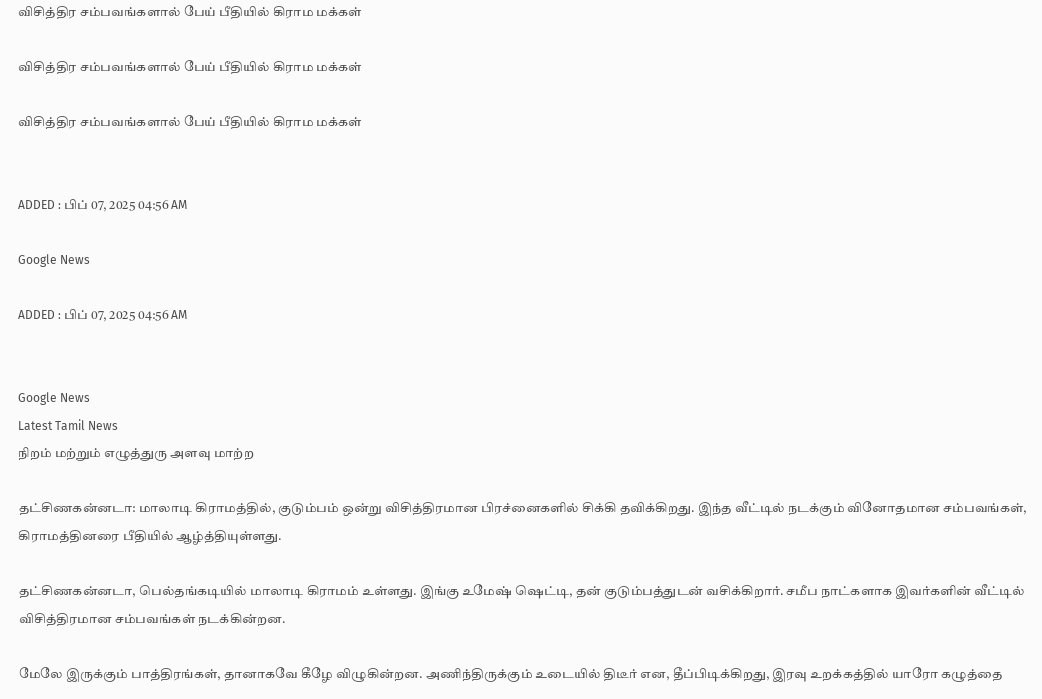விசித்திர சம்பவங்களால் பேய் பீதியில் கிராம மக்கள்

விசித்திர சம்பவங்களால் பேய் பீதியில் கிராம மக்கள்

விசித்திர சம்பவங்களால் பேய் பீதியில் கிராம மக்கள்


ADDED : பிப் 07, 2025 04:56 AM

Google News

ADDED : பிப் 07, 2025 04:56 AM


Google News
Latest Tamil News
நிறம் மற்றும் எழுத்துரு அளவு மாற்ற

தட்சிணகன்னடா: மாலாடி கிராமத்தில், குடும்பம் ஒன்று விசித்திரமான பிரச்னைகளில் சிக்கி தவிக்கிறது. இந்த வீட்டில் நடக்கும் வினோதமான சம்பவங்கள், கிராமத்தினரை பீதியில் ஆழ்த்தியுள்ளது.

தட்சிணகன்னடா, பெல்தங்கடியில் மாலாடி கிராமம் உள்ளது. இங்கு உமேஷ் ஷெட்டி, தன் குடும்பத்துடன் வசிக்கிறார். சமீப நாட்களாக இவர்களின் வீட்டில் விசித்திரமான சம்பவங்கள் நடக்கின்றன.

மேலே இருக்கும் பாத்திரங்கள், தானாகவே கீழே விழுகின்றன. அணிந்திருக்கும் உடையில் திடீர் என, தீப்பிடிக்கிறது, இரவு உறக்கத்தில் யாரோ கழுத்தை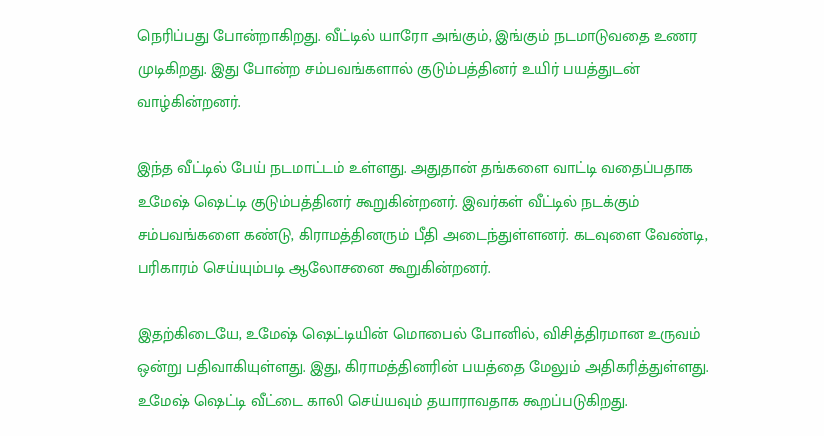நெரிப்பது போன்றாகிறது. வீட்டில் யாரோ அங்கும், இங்கும் நடமாடுவதை உணர முடிகிறது. இது போன்ற சம்பவங்களால் குடும்பத்தினர் உயிர் பயத்துடன் வாழ்கின்றனர்.

இந்த வீட்டில் பேய் நடமாட்டம் உள்ளது. அதுதான் தங்களை வாட்டி வதைப்பதாக உமேஷ் ஷெட்டி குடும்பத்தினர் கூறுகின்றனர். இவர்கள் வீட்டில் நடக்கும் சம்பவங்களை கண்டு, கிராமத்தினரும் பீதி அடைந்துள்ளனர். கடவுளை வேண்டி, பரிகாரம் செய்யும்படி ஆலோசனை கூறுகின்றனர்.

இதற்கிடையே, உமேஷ் ஷெட்டியின் மொபைல் போனில், விசித்திரமான உருவம் ஒன்று பதிவாகியுள்ளது. இது, கிராமத்தினரின் பயத்தை மேலும் அதிகரித்துள்ளது. உமேஷ் ஷெட்டி வீட்டை காலி செய்யவும் தயாராவதாக கூறப்படுகிறது.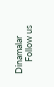Dinamalar
      Follow us